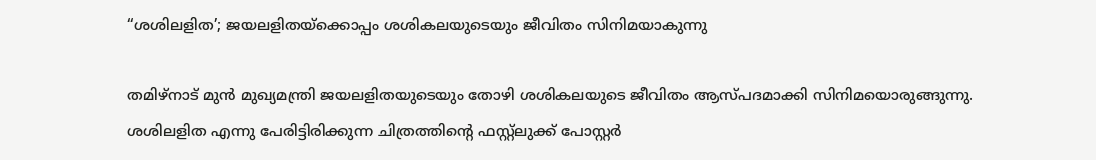“ശശിലളിത’; ജയലളിതയ്ക്കൊപ്പം ശശികലയുടെയും ജീവിതം സിനിമയാകുന്നു

തമിഴ്നാട് മുൻ മുഖ്യമന്ത്രി ജയലളിതയുടെയും തോഴി ശശികലയുടെ ജീവിതം ആസ്പദമാക്കി സിനിമയൊരുങ്ങുന്നു. ശശിലളിത എന്നു പേരിട്ടിരിക്കുന്ന ചിത്രത്തിന്‍റെ ഫസ്റ്റ്ലുക്ക് പോസ്റ്റർ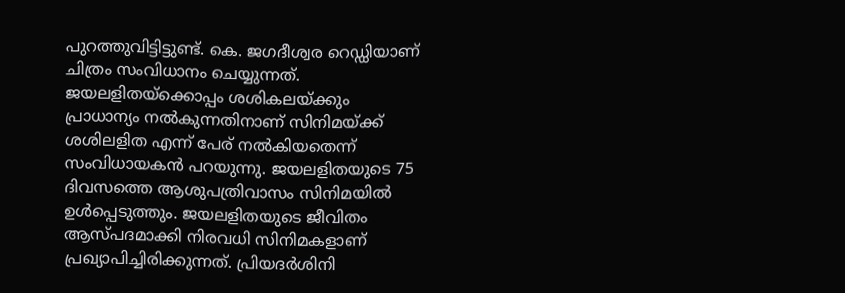പുറത്തുവിട്ടിട്ടുണ്ട്. കെ. ജഗദീശ്വര റെഡ്ഡിയാണ് ചിത്രം സംവിധാനം ചെയ്യുന്നത്. ജയലളിതയ്ക്കൊപ്പം ശശികലയ്ക്കും പ്രാധാന്യം നൽകുന്നതിനാണ് സിനിമയ്ക്ക് ശശിലളിത എന്ന് പേര് നൽകിയതെന്ന് സംവിധായകൻ പറയുന്നു. ജയലളിതയുടെ 75 ദിവസത്തെ ആശുപത്രിവാസം സിനിമയിൽ ഉൾപ്പെടുത്തും. ജയലളിതയുടെ ജീവിതം ആസ്പദമാക്കി നിരവധി സിനിമകളാണ് പ്രഖ്യാപിച്ചിരിക്കുന്നത്. പ്രിയദർശിനി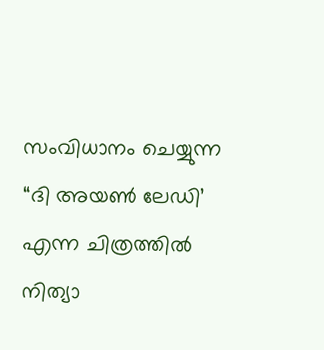സംവിധാനം ചെയ്യുന്ന “ദി അയണ്‍ ലേഡി’ എന്ന ചിത്രത്തിൽ നിത്യാ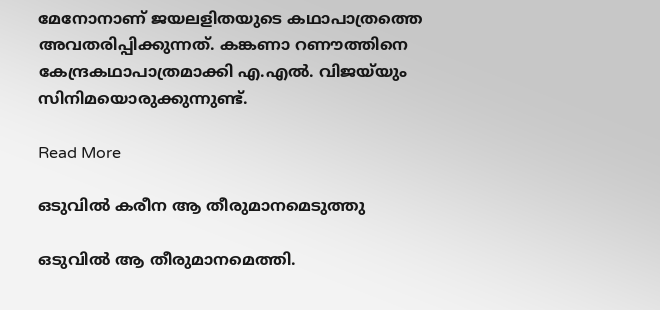മേനോനാണ് ജയലളിതയുടെ കഥാപാത്രത്തെ അവതരിപ്പിക്കുന്നത്. കങ്കണാ റണൗത്തിനെ കേന്ദ്രകഥാപാത്രമാക്കി എ.എൽ. വിജയ്‍യും സിനിമയൊരുക്കുന്നുണ്ട്.

Read More

ഒടുവിൽ കരീന ആ തീരുമാനമെടുത്തു

ഒടുവിൽ ആ തീരുമാനമെത്തി.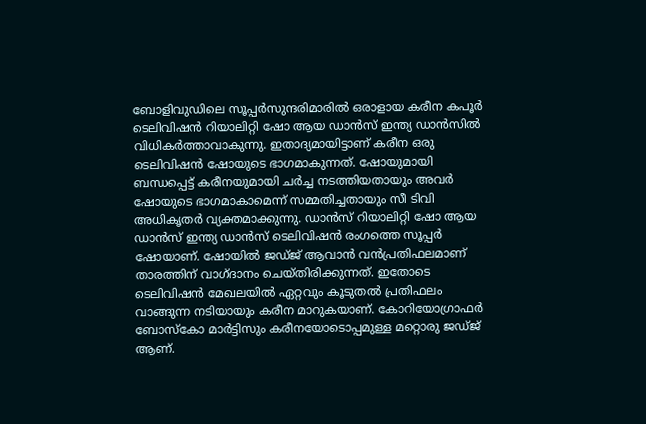ബോളിവുഡിലെ സൂപ്പർസുന്ദരിമാരിൽ ഒരാളായ കരീന കപൂർ ടെലിവിഷൻ റിയാലിറ്റി ഷോ ആയ ഡാൻസ് ഇന്ത്യ ഡാൻസിൽ വിധികർത്താവാകുന്നു. ഇതാദ്യമായിട്ടാണ് കരീന ഒരു ടെലിവിഷൻ ഷോയുടെ ഭാഗമാകുന്നത്. ഷോയുമായി ബന്ധപ്പെട്ട് കരീനയുമായി ചർച്ച നടത്തിയതായും അവർ ഷോയുടെ ഭാഗമാകാമെന്ന് സമ്മതിച്ചതായും സീ ടിവി അധികൃതർ വ്യക്തമാക്കുന്നു. ഡാൻസ് റിയാലിറ്റി ഷോ ആയ ഡാൻസ് ഇന്ത്യ ഡാൻസ് ടെലിവിഷൻ രംഗത്തെ സൂപ്പർ ഷോയാണ്. ഷോയിൽ ജഡ്ജ് ആവാൻ വൻപ്രതിഫലമാണ് താരത്തിന് വാഗ്ദാനം ചെയ്തിരിക്കുന്നത്. ഇതോടെ ടെലിവിഷൻ മേഖലയിൽ ഏറ്റവും കൂടുതൽ പ്രതിഫലം വാങ്ങുന്ന നടിയായും കരീന മാറുകയാണ്. കോറിയോഗ്രാഫർ ബോസ്കോ മാർട്ടിസും കരീനയോടൊപ്പമുള്ള മറ്റൊരു ജഡ്ജ് ആണ്.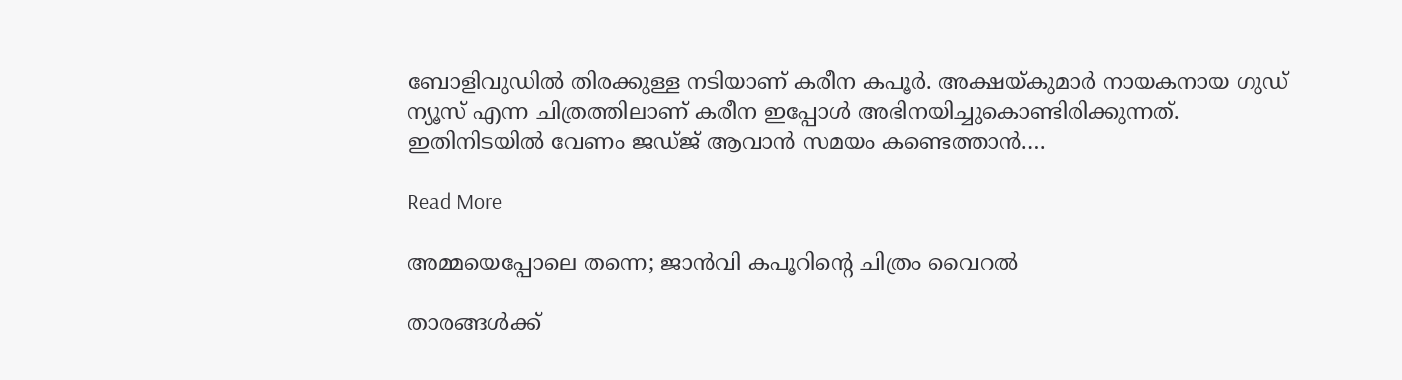ബോളിവുഡിൽ തിരക്കുള്ള നടിയാണ് കരീന കപൂർ. അക്ഷയ്കുമാർ നായകനായ ഗുഡ് ന്യൂസ് എന്ന ചിത്രത്തിലാണ് കരീന ഇപ്പോൾ അഭിനയിച്ചുകൊണ്ടിരിക്കുന്നത്. ഇതിനിടയിൽ വേണം ജഡ്ജ് ആവാൻ സമയം കണ്ടെത്താൻ.…

Read More

അമ്മയെപ്പോലെ തന്നെ; ജാന്‍വി കപൂറിന്റെ ചിത്രം വൈറല്‍

താരങ്ങൾക്ക്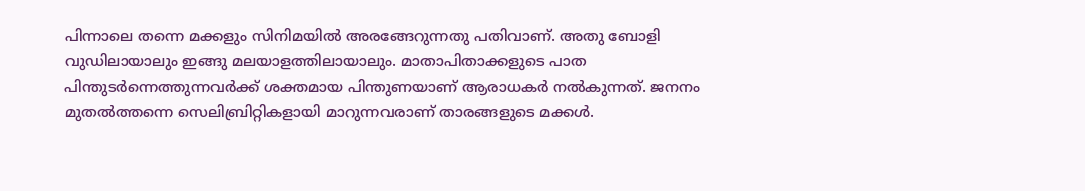പിന്നാലെ തന്നെ മക്കളും സിനിമയിൽ അരങ്ങേറുന്നതു പതിവാണ്. അതു ബോളി വുഡിലായാലും ഇങ്ങു മലയാളത്തിലായാലും. മാതാപിതാക്കളുടെ പാത പിന്തുടർന്നെത്തുന്നവർക്ക് ശക്തമായ പിന്തുണയാണ് ആരാധകർ നൽകുന്നത്. ജനനം മുതൽത്തന്നെ സെലിബ്രിറ്റികളായി മാറുന്നവരാണ് താരങ്ങളുടെ മക്കൾ.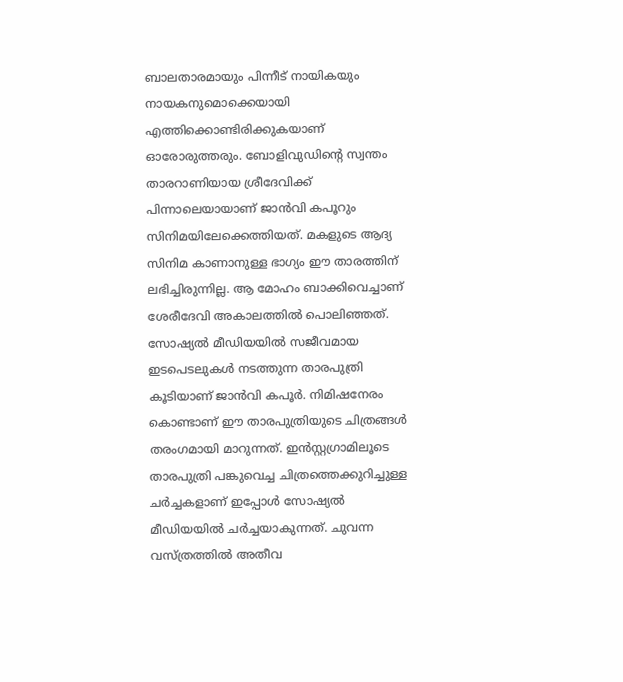ബാലതാരമായും പിന്നീട് നായികയും നായകനുമൊക്കെയായി എത്തിക്കൊണ്ടിരിക്കുകയാണ് ഓരോരുത്തരും. ബോളിവുഡിന്‍റെ സ്വന്തം താരറാണിയായ ശ്രീദേവിക്ക് പിന്നാലെയായാണ് ജാൻവി കപൂറും സിനിമയിലേക്കെത്തിയത്. മകളുടെ ആദ്യ സിനിമ കാണാനുള്ള ഭാഗ്യം ഈ താരത്തിന് ലഭിച്ചിരുന്നില്ല. ആ മോഹം ബാക്കിവെച്ചാണ് ശേരീദേവി അകാലത്തിൽ പൊലിഞ്ഞത്. സോഷ്യൽ മീഡിയയിൽ സജീവമായ ഇടപെടലുകൾ നടത്തുന്ന താരപുത്രി കൂടിയാണ് ജാൻവി കപൂർ. നിമിഷനേരം കൊണ്ടാണ് ഈ താരപുത്രിയുടെ ചിത്രങ്ങൾ തരംഗമായി മാറുന്നത്. ഇൻസ്റ്റഗ്രാമിലൂടെ താരപുത്രി പങ്കുവെച്ച ചിത്രത്തെക്കുറിച്ചുള്ള ചർച്ചകളാണ് ഇപ്പോൾ സോഷ്യൽ മീഡിയയിൽ ചർച്ചയാകുന്നത്. ചുവന്ന വസ്ത്രത്തിൽ അതീവ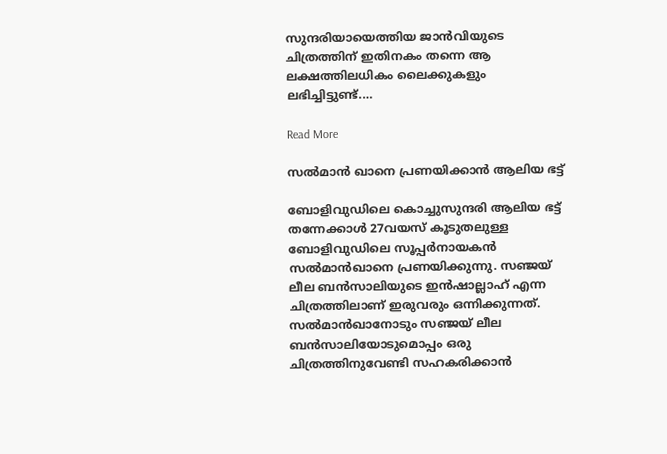സുന്ദരിയായെത്തിയ ജാൻവിയുടെ ചിത്രത്തിന് ഇതിനകം തന്നെ ആ ലക്ഷത്തിലധികം ലൈക്കുകളും ലഭിച്ചിട്ടുണ്ട്.…

Read More

സൽമാൻ ഖാനെ പ്രണയിക്കാന്‍ ആലിയ ഭട്ട്

ബോളിവുഡിലെ കൊച്ചുസുന്ദരി ആലിയ ഭട്ട് തന്നേക്കാൾ 27വയസ് കൂടുതലുള്ള ബോളിവുഡിലെ സൂപ്പർനായകൻ സൽമാൻഖാനെ പ്രണയിക്കുന്നു. സഞ്ജയ് ലീല ബൻസാലിയുടെ ഇൻഷാല്ലാഹ് എന്ന ചിത്രത്തിലാണ് ഇരുവരും ഒന്നിക്കുന്നത്. സൽമാൻഖാനോടും സഞ്ജയ് ലീല ബൻസാലിയോടുമൊപ്പം ഒരു ചിത്രത്തിനുവേണ്ടി സഹകരിക്കാൻ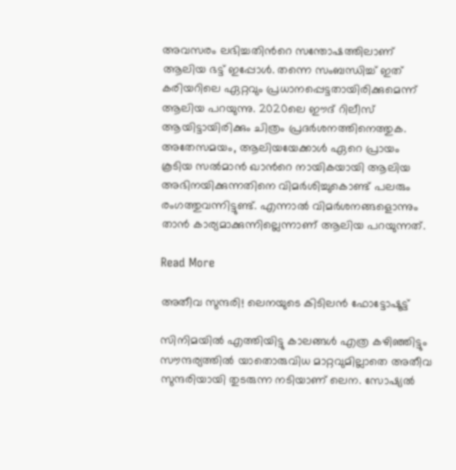അവസരം ലഭിച്ചതിന്‍റെ സന്തോഷത്തിലാണ് ആലിയ ഭട്ട് ഇപ്പോൾ. തന്നെ സംബന്ധിച്ച് ഇത് കരിയറിലെ ഏറ്റവും പ്രധാനപ്പെട്ടതായിരിക്കുമെന്ന് ആലിയ പറയുന്നു. 2020ലെ ഈദ് റിലീസ് ആയിട്ടായിരിക്കും ചിത്രം പ്രദർശനത്തിനെത്തുക. അതേസമയം, ആലിയയേക്കാൾ ഏറെ പ്രായം കൂടിയ സൽമാൻ ഖാന്‍റെ നായികയായി ആലിയ അഭിനയിക്കുന്നതിനെ വിമർശിച്ചുകൊണ്ട് പലരും രംഗത്തുവന്നിട്ടുണ്ട്. എന്നാൽ വിമർശനങ്ങളൊന്നും താൻ കാര്യമാക്കുന്നില്ലെന്നാണ് ആലിയ പറയുന്നത്.

Read More

അതീവ സുന്ദരി! ലെനയുടെ കിടിലൻ ഫോട്ടോഷൂട്ട്

സിനിമയിൽ എത്തിയിട്ടു കാലങ്ങൾ എത്ര കഴിഞ്ഞിട്ടും സൗന്ദര്യത്തിൽ യാതൊരുവിധ മാറ്റവുമില്ലാതെ അതീവ സുന്ദരിയായി തുടരുന്ന നടിയാണ് ലെന. സോഷ്യൽ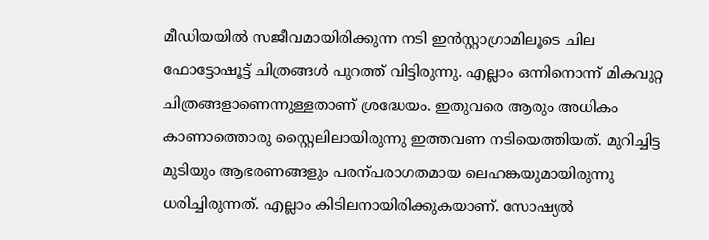മീഡിയയിൽ സജീവമായിരിക്കുന്ന നടി ഇൻസ്റ്റാഗ്രാമിലൂടെ ചില ഫോട്ടോഷൂട്ട് ചിത്രങ്ങൾ പുറത്ത് വിട്ടിരുന്നു. എല്ലാം ഒന്നിനൊന്ന് മികവുറ്റ ചിത്രങ്ങളാണെന്നുള്ളതാണ് ശ്രദ്ധേയം. ഇതുവരെ ആരും അധികം കാണാത്തൊരു സ്റ്റൈലിലായിരുന്നു ഇത്തവണ നടിയെത്തിയത്. മുറിച്ചിട്ട മുടിയും ആഭരണങ്ങളും പരന്പരാഗതമായ ലെഹങ്കയുമായിരുന്നു ധരിച്ചിരുന്നത്. എല്ലാം കിടിലനായിരിക്കുകയാണ്. സോഷ്യൽ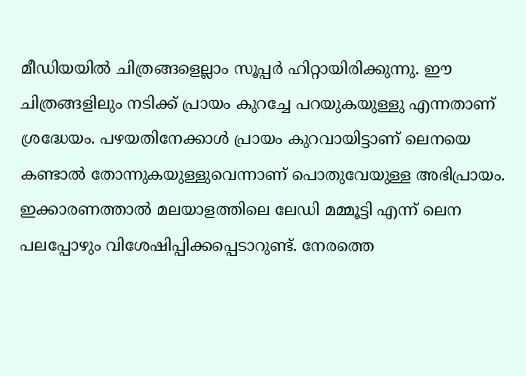മീഡിയയിൽ ചിത്രങ്ങളെല്ലാം സൂപ്പർ ഹിറ്റായിരിക്കുന്നു. ഈ ചിത്രങ്ങളിലും നടിക്ക് പ്രായം കുറച്ചേ പറയുകയുള്ളു എന്നതാണ് ശ്രദ്ധേയം. പഴയതിനേക്കാൾ പ്രായം കുറവായിട്ടാണ് ലെനയെ കണ്ടാൽ തോന്നുകയുള്ളുവെന്നാണ് പൊതുവേയുള്ള അഭിപ്രായം. ഇക്കാരണത്താൽ മലയാളത്തിലെ ലേഡി മമ്മൂട്ടി എന്ന് ലെന പലപ്പോഴും വിശേഷിപ്പിക്കപ്പെടാറുണ്ട്. നേരത്തെ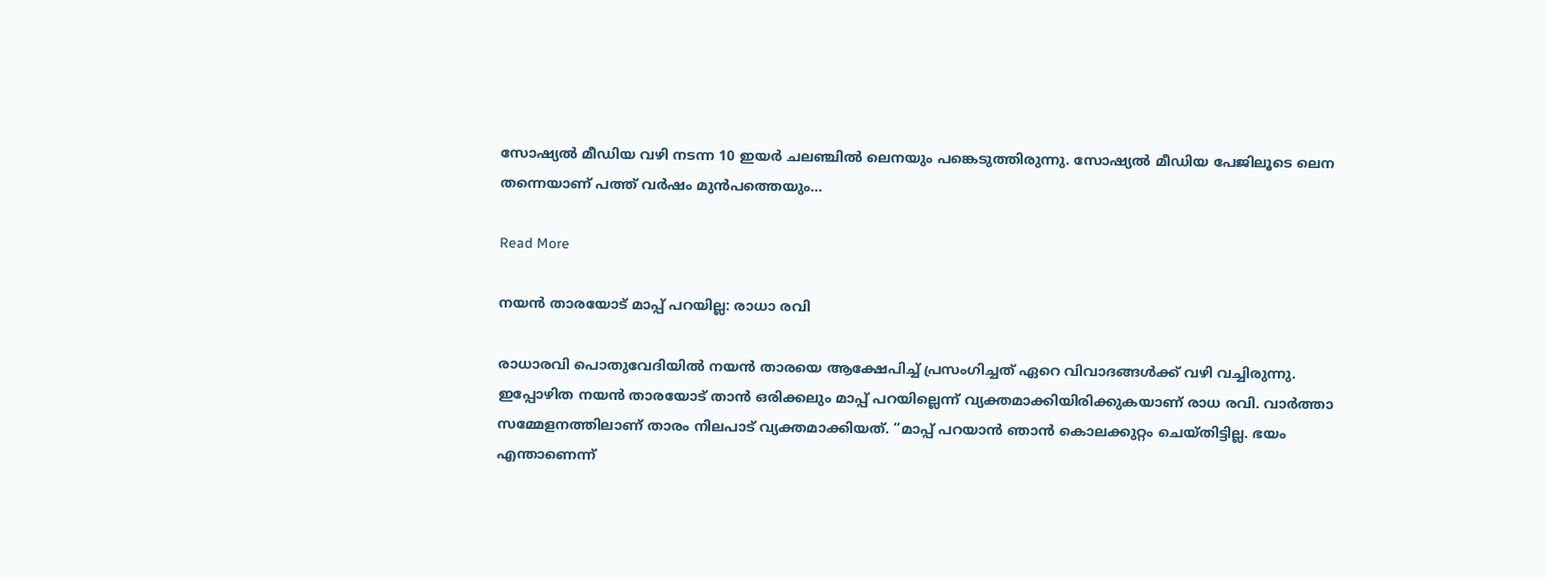സോഷ്യൽ മീഡിയ വഴി നടന്ന 10 ഇയർ ചലഞ്ചിൽ ലെനയും പങ്കെടുത്തിരുന്നു. സോഷ്യൽ മീഡിയ പേജിലൂടെ ലെന തന്നെയാണ് പത്ത് വർഷം മുൻപത്തെയും…

Read More

നയൻ താരയോട് മാപ്പ് പറയില്ല: രാധാ രവി

രാധാരവി പൊതുവേദിയിൽ നയൻ താരയെ ആക്ഷേപിച്ച് പ്രസംഗിച്ചത് ഏറെ വിവാദങ്ങൾക്ക് വഴി വച്ചിരുന്നു. ഇപ്പോഴിത നയൻ താരയോട് താൻ ഒരിക്കലും മാപ്പ് പറയില്ലെന്ന് വ്യക്തമാക്കിയിരിക്കുകയാണ് രാധ രവി. വാർത്താ സമ്മേളനത്തിലാണ് താരം നിലപാട് വ്യക്തമാക്കിയത്. “മാപ്പ് പറയാൻ ഞാൻ കൊലക്കുറ്റം ചെയ്തിട്ടില്ല. ഭയം എന്താണെന്ന്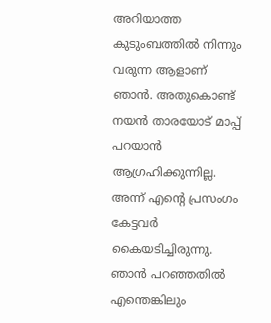അറിയാത്ത കുടുംബത്തിൽ നിന്നും വരുന്ന ആളാണ് ഞാൻ. അതുകൊണ്ട് നയൻ താരയോട് മാപ്പ് പറയാൻ ആഗ്രഹിക്കുന്നില്ല. അന്ന് എന്‍റെ പ്രസംഗം കേട്ടവർ കൈയടിച്ചിരുന്നു. ഞാൻ പറഞ്ഞതിൽ എന്തെങ്കിലും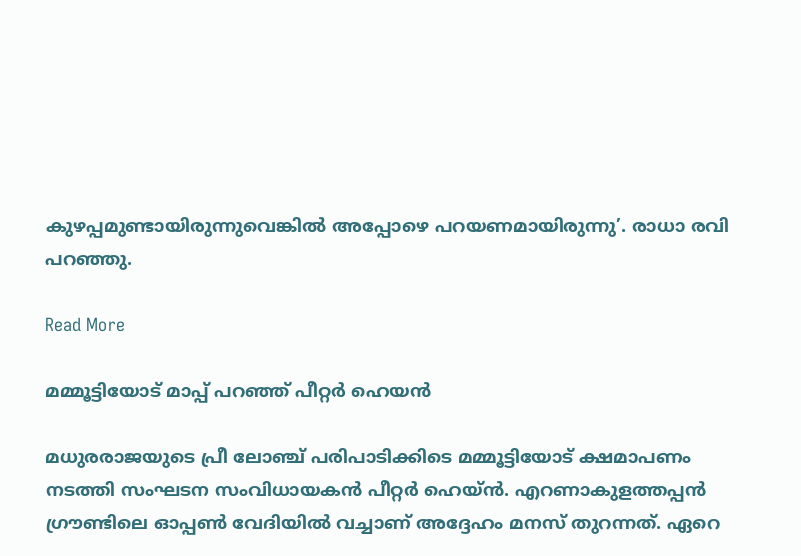കുഴപ്പമുണ്ടായിരുന്നുവെങ്കിൽ അപ്പോഴെ പറയണമായിരുന്നു’. രാധാ രവി പറഞ്ഞു.

Read More

മമ്മൂട്ടിയോട് മാപ്പ് പറഞ്ഞ് പീറ്റർ ഹെയൻ

മധുരരാജയുടെ പ്രീ ലോഞ്ച് പരിപാടിക്കിടെ മമ്മൂട്ടിയോട് ക്ഷമാപണം നടത്തി സംഘടന സംവിധായകൻ പീറ്റർ ഹെയ്ൻ. എറണാകുളത്തപ്പൻ ഗ്രൗണ്ടിലെ ഓപ്പണ്‍ വേദിയിൽ വച്ചാണ് അദ്ദേഹം മനസ് തുറന്നത്. ഏറെ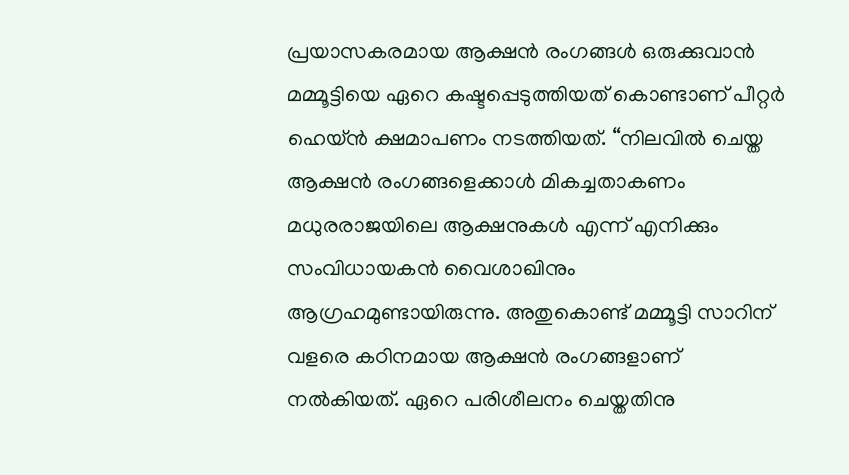പ്രയാസകരമായ ആക്ഷൻ രംഗങ്ങൾ ഒരുക്കുവാൻ മമ്മൂട്ടിയെ ഏറെ കഷ്ടപ്പെടുത്തിയത് കൊണ്ടാണ് പീറ്റർ ഹെയ്ൻ ക്ഷമാപണം നടത്തിയത്. “നിലവിൽ ചെയ്ത ആക്ഷൻ രംഗങ്ങളെക്കാൾ മികച്ചതാകണം മധുരരാജയിലെ ആക്ഷനുകൾ എന്ന് എനിക്കും സംവിധായകൻ വൈശാഖിനും ആഗ്രഹമുണ്ടായിരുന്നു. അതുകൊണ്ട് മമ്മൂട്ടി സാറിന് വളരെ കഠിനമായ ആക്ഷൻ രംഗങ്ങളാണ് നൽകിയത്. ഏറെ പരിശീലനം ചെയ്തതിനു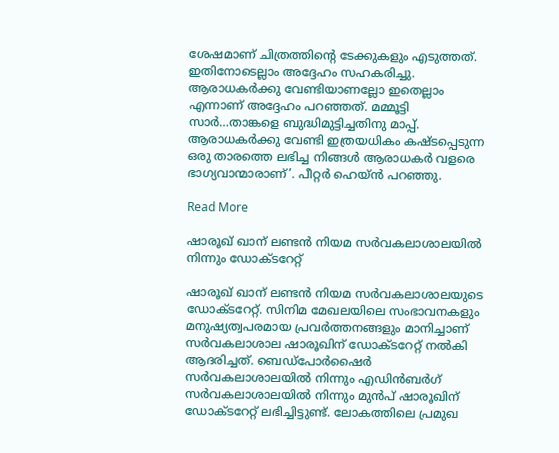ശേഷമാണ് ചിത്രത്തിന്‍റെ ടേക്കുകളും എടുത്തത്. ഇതിനോടെല്ലാം അദ്ദേഹം സഹകരിച്ചു. ആരാധകർക്കു വേണ്ടിയാണല്ലോ ഇതെല്ലാം എന്നാണ് അദ്ദേഹം പറഞ്ഞത്. മമ്മൂട്ടി സാർ…താങ്കളെ ബുദ്ധിമുട്ടിച്ചതിനു മാപ്പ്. ആരാധകർക്കു വേണ്ടി ഇത്രയധികം കഷ്ടപ്പെടുന്ന ഒരു താരത്തെ ലഭിച്ച നിങ്ങൾ ആരാധകർ വളരെ ഭാഗ്യവാന്മാരാണ്’. പീറ്റർ ഹെയ്ൻ പറഞ്ഞു.

Read More

ഷാരൂഖ് ഖാന് ലണ്ടൻ നിയമ സർവകലാശാലയിൽ നിന്നും ഡോക്ടറേറ്റ്

ഷാരൂഖ് ഖാന് ലണ്ടൻ നിയമ സർവകലാശാലയുടെ ഡോക്ടറേറ്റ്. സിനിമ മേഖലയിലെ സംഭാവനകളും മനുഷ്യത്വപരമായ പ്രവർത്തനങ്ങളും മാനിച്ചാണ് സർവകലാശാല ഷാരൂഖിന് ഡോക്ടറേറ്റ് നൽകി ആദരിച്ചത്. ബെഡ്പോർഷൈർ സർവകലാശാലയിൽ നിന്നും എഡിൻബർഗ് സർവകലാശാലയിൽ നിന്നും മുൻപ് ഷാരൂഖിന് ഡോക്ടറേറ്റ് ലഭിച്ചിട്ടുണ്ട്. ലോകത്തിലെ പ്രമുഖ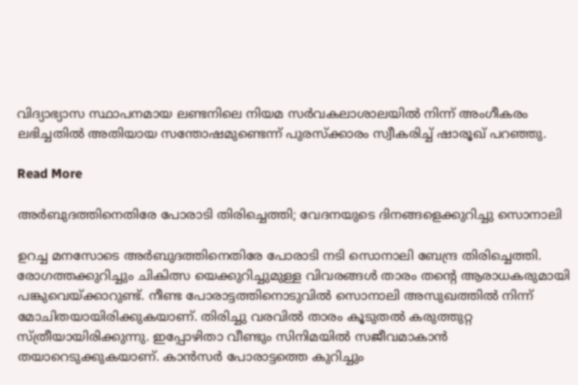വിദ്യാഭ്യാസ സ്ഥാപനമായ ലണ്ടനിലെ നിയമ സർവകലാശാലയിൽ നിന്ന് അംഗീകരം ലഭിച്ചതിൽ അതിയായ സന്തോഷമുണ്ടെന്ന് പുരസ്ക്കാരം സ്വീകരിച്ച് ഷാരൂഖ് പറഞ്ഞു.

Read More

അർബുദത്തിനെതിരേ പോരാടി തിരിച്ചെത്തി; വേദനയുടെ ദിനങ്ങളെക്കുറിച്ചു സൊനാലി

ഉറച്ച മനസോടെ അർബുദത്തിനെതിരേ പോരാടി നടി സൊനാലി ബേന്ദ്ര തിരിച്ചെത്തി. രോഗത്തക്കുറിച്ചും ചികിത്സ യെക്കുറിച്ചുമുള്ള വിവരങ്ങൾ താരം തന്‍റെ ആരാധകരുമായി പങ്കുവെയ്ക്കാറുണ്ട്. നീണ്ട പോരാട്ടത്തിനൊടുവിൽ സൊനാലി അസുഖത്തിൽ നിന്ന് മോചിതയായിരിക്കുകയാണ്. തിരിച്ചു വരവിൽ താരം കൂടുതൽ കരുത്തുറ്റ സ്ത്രീയായിരിക്കുന്നു. ഇപ്പോഴിതാ വീണ്ടും സിനിമയിൽ സജീവമാകാൻ തയാറെടുക്കുകയാണ്. കാൻസർ പോരാട്ടത്തെ കുറിച്ചും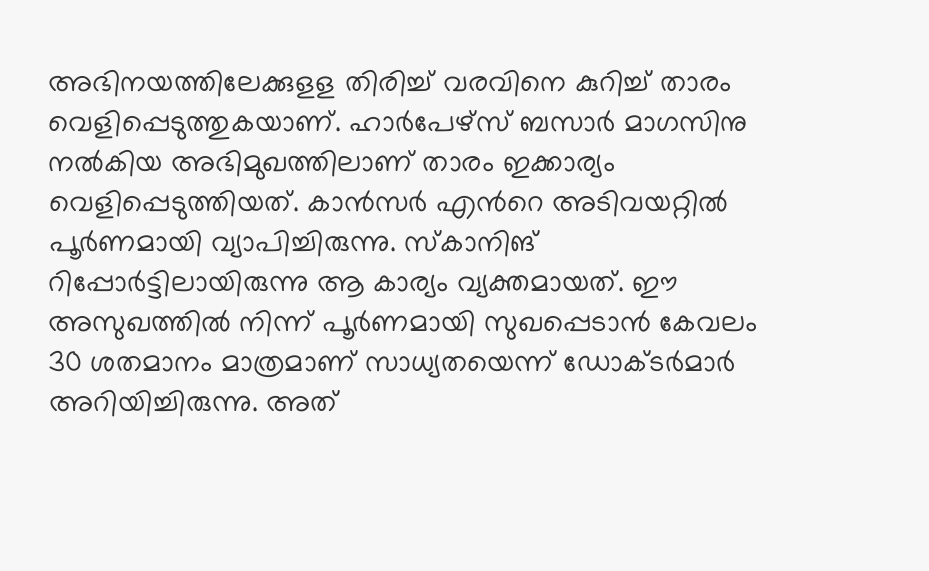അഭിനയത്തിലേക്കുളള തിരിച്ച് വരവിനെ കുറിച്ച് താരം വെളിപ്പെടുത്തുകയാണ്. ഹാർപേഴ്സ് ബസാർ മാഗസിനു നൽകിയ അഭിമുഖത്തിലാണ് താരം ഇക്കാര്യം വെളിപ്പെടുത്തിയത്. കാൻസർ എന്‍റെ അടിവയറ്റിൽ പൂർണമായി വ്യാപിച്ചിരുന്നു. സ്കാനിങ് റിപ്പോർട്ടിലായിരുന്നു ആ കാര്യം വ്യക്തമായത്. ഈ അസുഖത്തിൽ നിന്ന് പൂർണമായി സുഖപ്പെടാൻ കേവലം 30 ശതമാനം മാത്രമാണ് സാധ്യതയെന്ന് ഡോക്ടർമാർ അറിയിച്ചിരുന്നു. അത്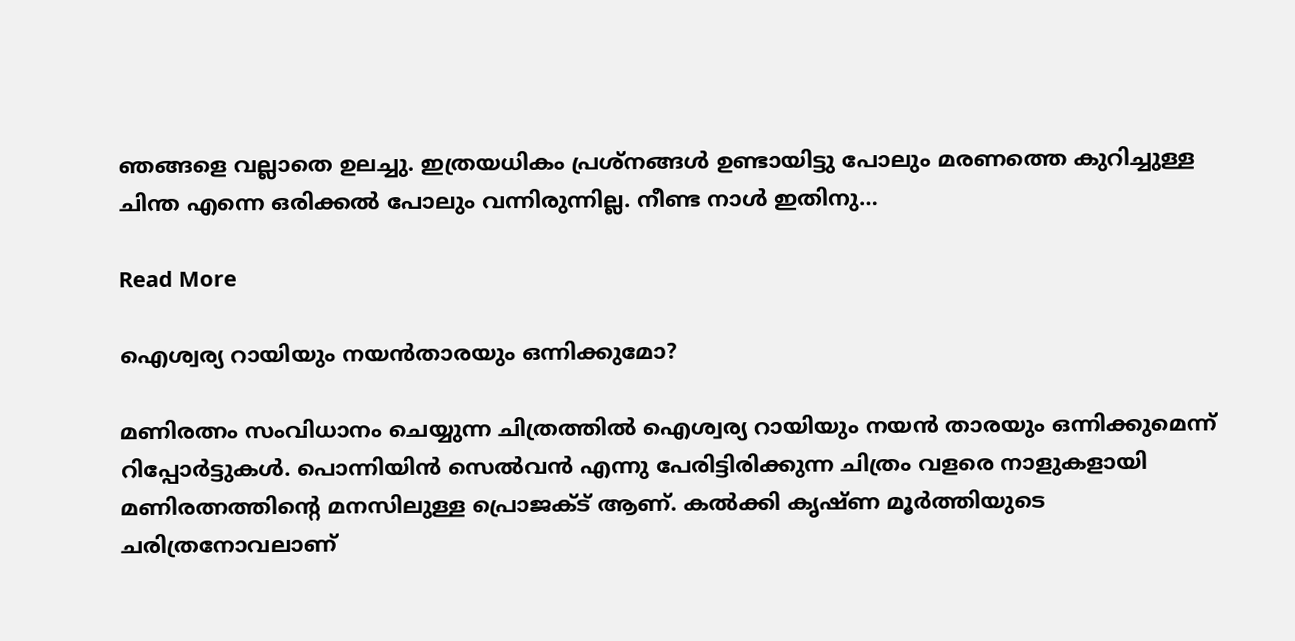ഞങ്ങളെ വല്ലാതെ ഉലച്ചു. ഇത്രയധികം പ്രശ്നങ്ങൾ ഉണ്ടായിട്ടു പോലും മരണത്തെ കുറിച്ചുള്ള ചിന്ത എന്നെ ഒരിക്കൽ പോലും വന്നിരുന്നില്ല. നീണ്ട നാൾ ഇതിനു…

Read More

ഐശ്വര്യ റായിയും നയൻതാരയും ഒന്നിക്കുമോ?

മണിരത്നം സംവിധാനം ചെയ്യുന്ന ചിത്രത്തിൽ ഐശ്വര്യ റായിയും നയൻ താരയും ഒന്നിക്കുമെന്ന് റിപ്പോർട്ടുകൾ. പൊന്നിയിൻ സെൽവൻ എന്നു പേരിട്ടിരിക്കുന്ന ചിത്രം വളരെ നാളുകളായി മണിരത്നത്തിന്‍റെ മനസിലുള്ള പ്രൊജക്ട് ആണ്. കൽക്കി കൃഷ്ണ മൂർത്തിയുടെ ചരിത്രനോവലാണ്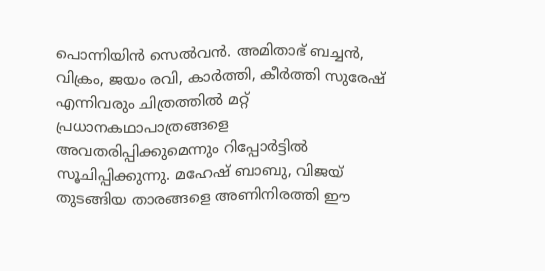പൊന്നിയിൻ സെൽവൻ. അമിതാഭ് ബച്ചൻ, വിക്രം, ജയം രവി, കാർത്തി, കീർത്തി സുരേഷ് എന്നിവരും ചിത്രത്തിൽ മറ്റ് പ്രധാനകഥാപാത്രങ്ങളെ അവതരിപ്പിക്കുമെന്നും റിപ്പോർട്ടിൽ സൂചിപ്പിക്കുന്നു. മഹേഷ് ബാബു, വിജയ് തുടങ്ങിയ താരങ്ങളെ അണിനിരത്തി ഈ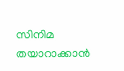സിനിമ തയാറാക്കാൻ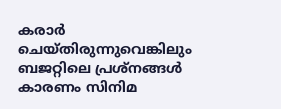കരാർ ചെയ്തിരുന്നുവെങ്കിലും ബജറ്റിലെ പ്രശ്നങ്ങൾ കാരണം സിനിമ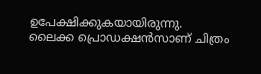ഉപേക്ഷിക്കുകയായിരുന്നു. ലൈക്ക പ്രൊഡക്ഷൻസാണ് ചിത്രം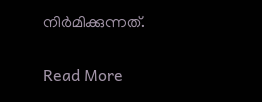നിർമിക്കുന്നത്.

Read More